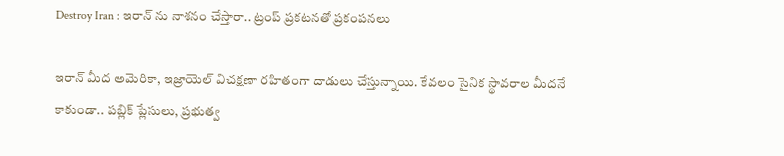Destroy Iran : ఇరాన్ ను నాశనం చేస్తారా.. ట్రంప్ ప్రకటనతో ప్రకంపనలు

ఇరాన్ మీద అమెరికా, ఇజ్రాయెల్ విచక్షణా రహితంగా దాడులు చేస్తున్నాయి. కేవలం సైనిక స్థావరాల మీదనే కాకుండా.. పబ్లిక్ ప్లేసులు, ప్రభుత్వ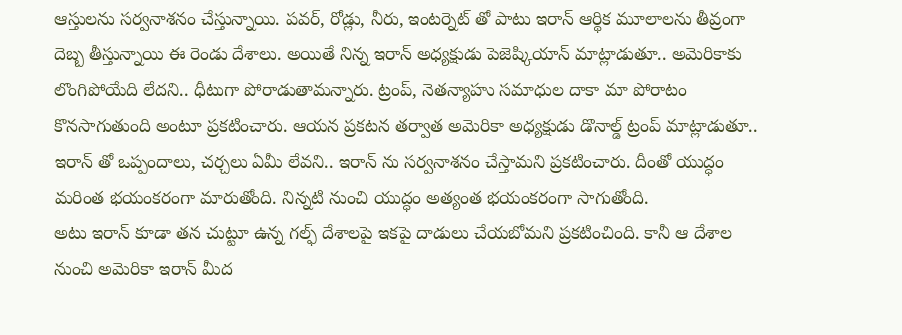ఆస్తులను సర్వనాశనం చేస్తున్నాయి. పవర్, రోడ్లు, నీరు, ఇంటర్నెట్ తో పాటు ఇరాన్ ఆర్థిక మూలాలను తీవ్రంగా దెబ్బ తీస్తున్నాయి ఈ రెండు దేశాలు. అయితే నిన్న ఇరాన్ అధ్యక్షుడు పెజెష్కియాన్ మాట్లాడుతూ.. అమెరికాకు లొంగిపోయేది లేదని.. ధీటుగా పోరాడుతామన్నారు. ట్రంప్, నెతన్యాహు సమాధుల దాకా మా పోరాటం కొనసాగుతుంది అంటూ ప్రకటించారు. ఆయన ప్రకటన తర్వాత అమెరికా అధ్యక్షుడు డొనాల్డ్ ట్రంప్ మాట్లాడుతూ.. ఇరాన్ తో ఒప్పందాలు, చర్చలు ఏమీ లేవని.. ఇరాన్ ను సర్వనాశనం చేస్తామని ప్రకటించారు. దీంతో యుద్ధం మరింత భయంకరంగా మారుతోంది. నిన్నటి నుంచి యుద్ధం అత్యంత భయంకరంగా సాగుతోంది.
అటు ఇరాన్ కూడా తన చుట్టూ ఉన్న గల్ఫ్ దేశాలపై ఇకపై దాడులు చేయబోమని ప్రకటించింది. కానీ ఆ దేశాల నుంచి అమెరికా ఇరాన్ మీద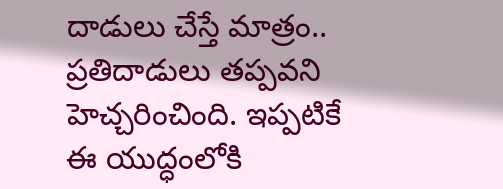దాడులు చేస్తే మాత్రం.. ప్రతిదాడులు తప్పవని హెచ్చరించింది. ఇప్పటికే ఈ యుద్ధంలోకి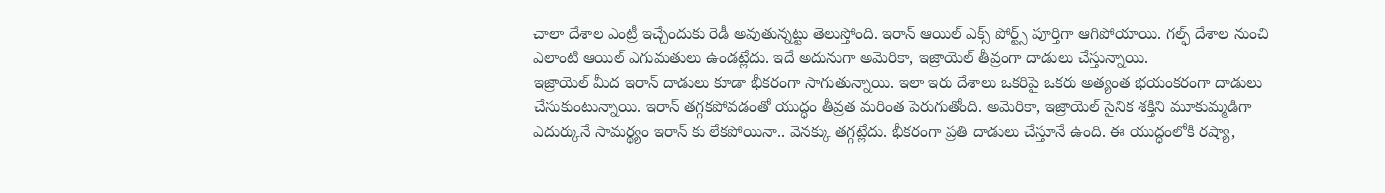చాలా దేశాల ఎంట్రీ ఇచ్చేందుకు రెడీ అవుతున్నట్టు తెలుస్తోంది. ఇరాన్ ఆయిల్ ఎక్స్ పోర్ట్స్ పూర్తిగా ఆగిపోయాయి. గల్ఫ్ దేశాల నుంచి ఎలాంటి ఆయిల్ ఎగుమతులు ఉండట్లేదు. ఇదే అదునుగా అమెరికా, ఇజ్రాయెల్ తీవ్రంగా దాడులు చేస్తున్నాయి.
ఇజ్రాయెల్ మీద ఇరాన్ దాడులు కూడా భీకరంగా సాగుతున్నాయి. ఇలా ఇరు దేశాలు ఒకరిపై ఒకరు అత్యంత భయంకరంగా దాడులు చేసుకుంటున్నాయి. ఇరాన్ తగ్గకపోవడంతో యుద్ధం తీవ్రత మరింత పెరుగుతోంది. అమెరికా, ఇజ్రాయెల్ సైనిక శక్తిని మూకుమ్మడిగా ఎదుర్కునే సామర్థ్యం ఇరాన్ కు లేకపోయినా.. వెనక్కు తగ్గట్లేదు. భీకరంగా ప్రతి దాడులు చేస్తూనే ఉంది. ఈ యుద్ధంలోకి రష్యా,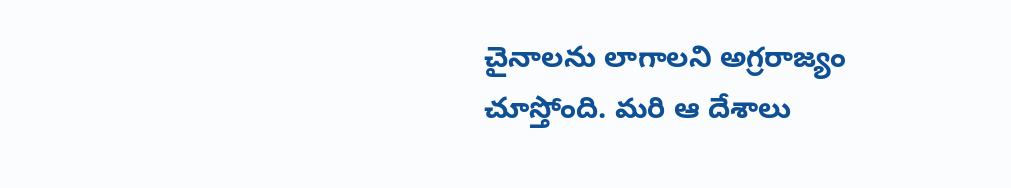చైనాలను లాగాలని అగ్రరాజ్యం చూస్తోంది. మరి ఆ దేశాలు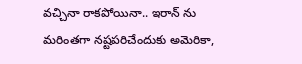వచ్చినా రాకపోయినా.. ఇరాన్ ను మరింతగా నష్టపరిచేందుకు అమెరికా,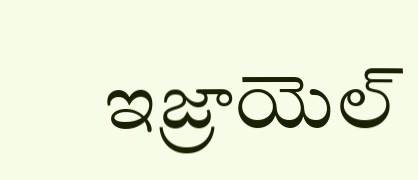ఇజ్రాయెల్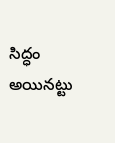సిద్ధం అయినట్టు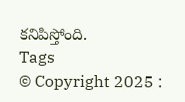కనిపిస్తోంది.
Tags
© Copyright 2025 :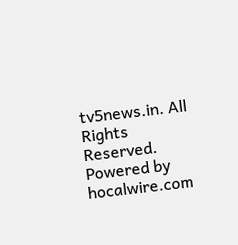tv5news.in. All Rights Reserved. Powered by hocalwire.com